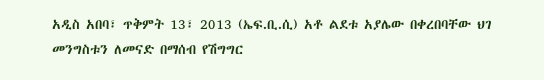አዲስ አበባ፣ ጥቅምት 13፣ 2013 (ኤፍ.ቢ.ሲ) አቶ ልደቱ አያሌው በቀረበባቸው ህገ መንግስቱን ለመናድ በማሰብ የሽግግር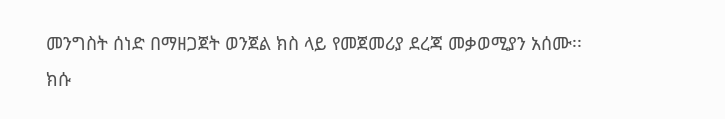መንግስት ሰነድ በማዘጋጀት ወንጀል ክስ ላይ የመጀመሪያ ደረጃ መቃወሚያን አሰሙ፡፡
ክሱ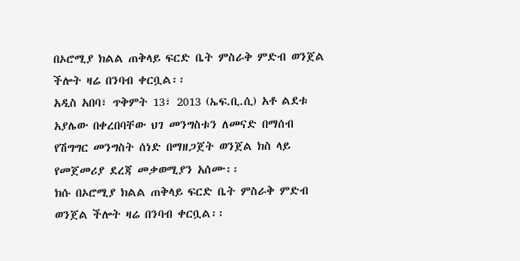በኦሮሚያ ክልል ጠቅላይ ፍርድ ቤት ምስራቅ ምድብ ወንጀል ችሎት ዛሬ በንባብ ቀርቧል፡፡
አዲስ አበባ፣ ጥቅምት 13፣ 2013 (ኤፍ.ቢ.ሲ) አቶ ልደቱ አያሌው በቀረበባቸው ህገ መንግስቱን ለመናድ በማሰብ የሽግግር መንግስት ሰነድ በማዘጋጀት ወንጀል ክስ ላይ የመጀመሪያ ደረጃ መቃወሚያን አሰሙ፡፡
ክሱ በኦሮሚያ ክልል ጠቅላይ ፍርድ ቤት ምስራቅ ምድብ ወንጀል ችሎት ዛሬ በንባብ ቀርቧል፡፡